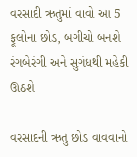વરસાદી ઋતુમાં વાવો આ 5 ફૂલોના છોડ, બગીચો બનશે રંગબેરંગી અને સુગંધથી મહેકી ઊઠશે

વરસાદની ઋતુ છોડ વાવવાનો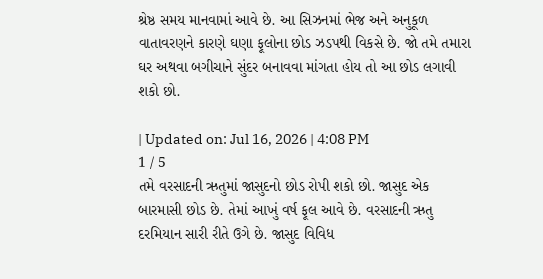શ્રેષ્ઠ સમય માનવામાં આવે છે. આ સિઝનમાં ભેજ અને અનુકૂળ વાતાવરણને કારણે ઘણા ફૂલોના છોડ ઝડપથી વિકસે છે. જો તમે તમારા ઘર અથવા બગીચાને સુંદર બનાવવા માંગતા હોય તો આ છોડ લગાવી શકો છો.

| Updated on: Jul 16, 2026 | 4:08 PM
1 / 5
તમે વરસાદની ઋતુમાં જાસુદનો છોડ રોપી શકો છો. જાસુદ એક બારમાસી છોડ છે. તેમાં આખું વર્ષ ફૂલ આવે છે. વરસાદની ઋતુ દરમિયાન સારી રીતે ઉગે છે. જાસુદ વિવિધ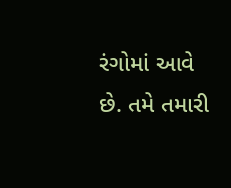રંગોમાં આવે છે. તમે તમારી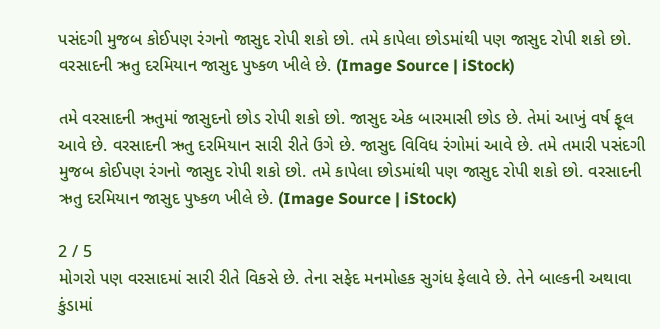પસંદગી મુજબ કોઈપણ રંગનો જાસુદ રોપી શકો છો. તમે કાપેલા છોડમાંથી પણ જાસુદ રોપી શકો છો. વરસાદની ઋતુ દરમિયાન જાસુદ પુષ્કળ ખીલે છે. (Image Source | iStock)

તમે વરસાદની ઋતુમાં જાસુદનો છોડ રોપી શકો છો. જાસુદ એક બારમાસી છોડ છે. તેમાં આખું વર્ષ ફૂલ આવે છે. વરસાદની ઋતુ દરમિયાન સારી રીતે ઉગે છે. જાસુદ વિવિધ રંગોમાં આવે છે. તમે તમારી પસંદગી મુજબ કોઈપણ રંગનો જાસુદ રોપી શકો છો. તમે કાપેલા છોડમાંથી પણ જાસુદ રોપી શકો છો. વરસાદની ઋતુ દરમિયાન જાસુદ પુષ્કળ ખીલે છે. (Image Source | iStock)

2 / 5
મોગરો પણ વરસાદમાં સારી રીતે વિકસે છે. તેના સફેદ મનમોહક સુગંધ ફેલાવે છે. તેને બાલ્કની અથાવા કુંડામાં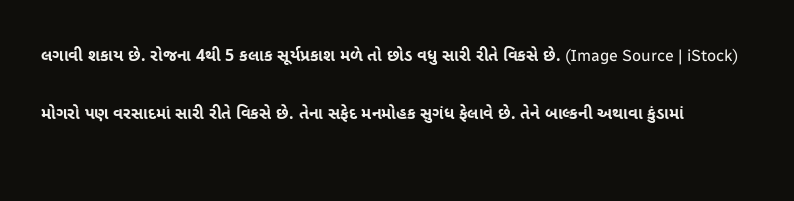લગાવી શકાય છે. રોજના 4થી 5 કલાક સૂર્યપ્રકાશ મળે તો છોડ વધુ સારી રીતે વિકસે છે. (Image Source | iStock)

મોગરો પણ વરસાદમાં સારી રીતે વિકસે છે. તેના સફેદ મનમોહક સુગંધ ફેલાવે છે. તેને બાલ્કની અથાવા કુંડામાં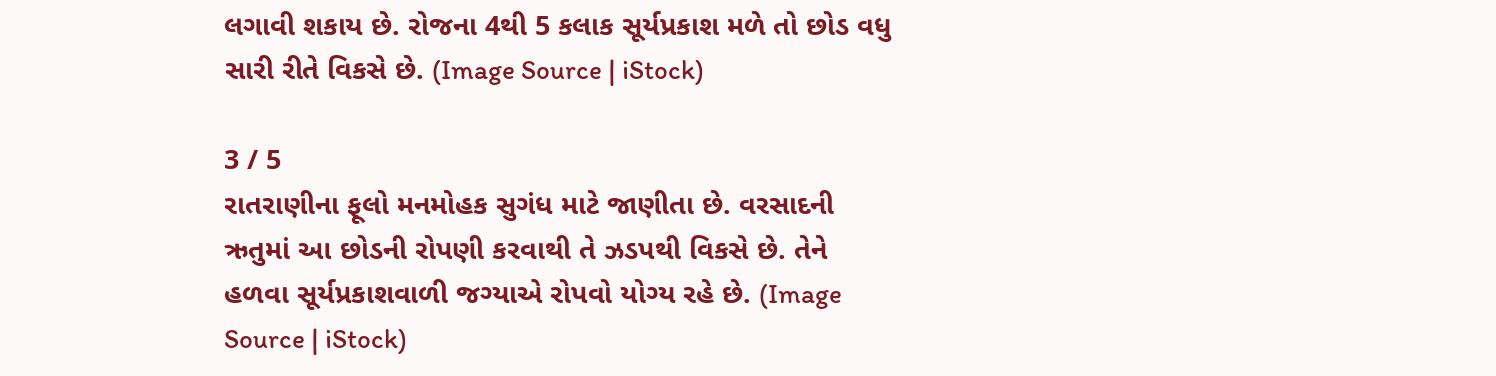લગાવી શકાય છે. રોજના 4થી 5 કલાક સૂર્યપ્રકાશ મળે તો છોડ વધુ સારી રીતે વિકસે છે. (Image Source | iStock)

3 / 5
રાતરાણીના ફૂલો મનમોહક સુગંધ માટે જાણીતા છે. વરસાદની ઋતુમાં આ છોડની રોપણી કરવાથી તે ઝડપથી વિકસે છે. તેને હળવા સૂર્યપ્રકાશવાળી જગ્યાએ રોપવો યોગ્ય રહે છે. (Image Source | iStock)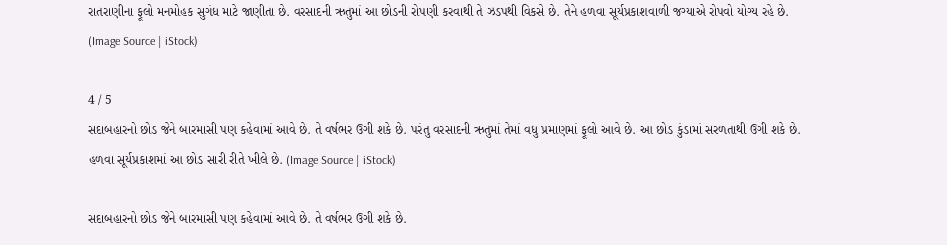રાતરાણીના ફૂલો મનમોહક સુગંધ માટે જાણીતા છે. વરસાદની ઋતુમાં આ છોડની રોપણી કરવાથી તે ઝડપથી વિકસે છે. તેને હળવા સૂર્યપ્રકાશવાળી જગ્યાએ રોપવો યોગ્ય રહે છે. (Image Source | iStock)

4 / 5
સદાબહારનો છોડ જેને બારમાસી પણ કહેવામાં આવે છે. તે વર્ષભર ઉગી શકે છે. પરંતુ વરસાદની ઋતુમાં તેમાં વધુ પ્રમાણમાં ફૂલો આવે છે. આ છોડ કુંડામાં સરળતાથી ઉગી શકે છે. હળવા સૂર્યપ્રકાશમાં આ છોડ સારી રીતે ખીલે છે. (Image Source | iStock)

સદાબહારનો છોડ જેને બારમાસી પણ કહેવામાં આવે છે. તે વર્ષભર ઉગી શકે છે.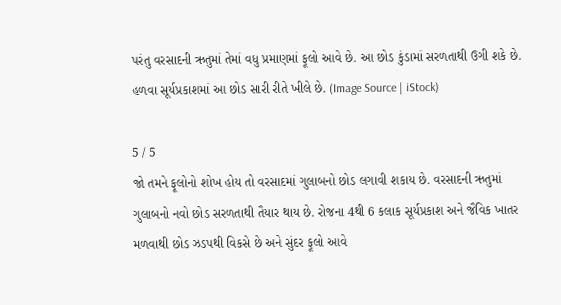પરંતુ વરસાદની ઋતુમાં તેમાં વધુ પ્રમાણમાં ફૂલો આવે છે. આ છોડ કુંડામાં સરળતાથી ઉગી શકે છે. હળવા સૂર્યપ્રકાશમાં આ છોડ સારી રીતે ખીલે છે. (Image Source | iStock)

5 / 5
જો તમને ફૂલોનો શોખ હોય તો વરસાદમાં ગુલાબનો છોડ લગાવી શકાય છે. વરસાદની ઋતુમાં ગુલાબનો નવો છોડ સરળતાથી તૈયાર થાય છે. રોજના 4થી 6 કલાક સૂર્યપ્રકાશ અને જૈવિક ખાતર મળવાથી છોડ ઝડપથી વિકસે છે અને સુંદર ફૂલો આવે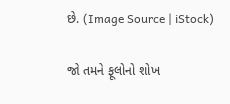છે. (Image Source | iStock)

જો તમને ફૂલોનો શોખ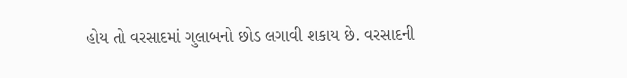હોય તો વરસાદમાં ગુલાબનો છોડ લગાવી શકાય છે. વરસાદની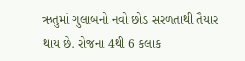ઋતુમાં ગુલાબનો નવો છોડ સરળતાથી તૈયાર થાય છે. રોજના 4થી 6 કલાક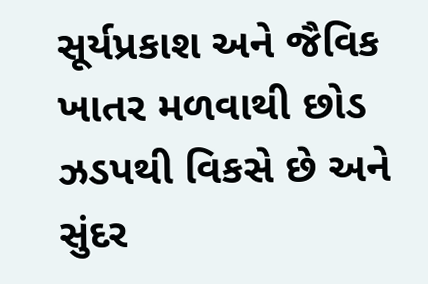સૂર્યપ્રકાશ અને જૈવિક ખાતર મળવાથી છોડ ઝડપથી વિકસે છે અને સુંદર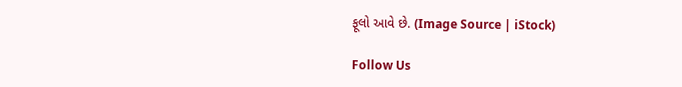ફૂલો આવે છે. (Image Source | iStock)

Follow Us